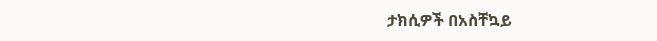ታክሲዎች በአስቸኳይ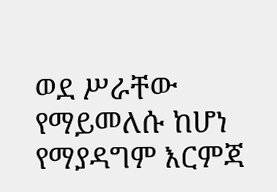ወደ ሥራቸው የማይመለሱ ከሆነ የማያዳግም እርምጃ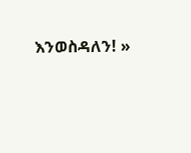እንወስዳለን! »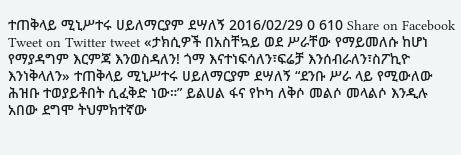ተጠቅላይ ሚኒሥተሩ ሀይለማርያም ደሣለኝ 2016/02/29 0 610 Share on Facebook Tweet on Twitter tweet «ታክሲዎች በአስቸኳይ ወደ ሥራቸው የማይመለሱ ከሆነ የማያዳግም እርምጃ እንወስዳለን! ጎማ እናተነፍሳለን፣ፍሬቻ እንሰብራለን፣ስፖኪዮ እንነቅላለን» ተጠቅላይ ሚኒሥተሩ ሀይለማርያም ደሣለኝ “ደንቡ ሥራ ላይ የሚውለው ሕዝቡ ተወያይቶበት ሲፈቅድ ነው።” ይልሀል ፋና የኮካ ለቅሶ መልሶ መላልሶ እንዲሉ አበው ደግሞ ትህምክተኛው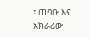፣ ጠባቡ እና አክራሪው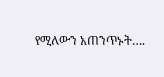የሚለውን አጠንጥኑት….